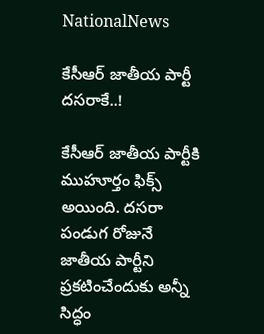NationalNews

కేసీఆర్‌ జాతీయ పార్టీ దసరాకే..!

కేసీఆర్‌ జాతీయ పార్టీకి ముహూర్తం ఫిక్స్‌ అయింది. దసరా పండుగ రోజునే జాతీయ పార్టీని ప్రకటించేందుకు అన్నీ సిద్ధం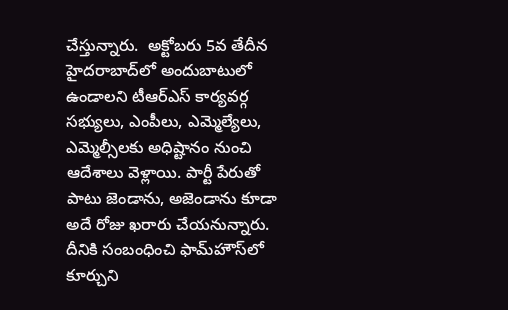చేస్తున్నారు.  అక్టోబరు 5వ తేదీన హైదరాబాద్‌లో అందుబాటులో ఉండాలని టీఆర్‌ఎస్‌ కార్యవర్గ సభ్యులు, ఎంపీలు, ఎమ్మెల్యేలు, ఎమ్మెల్సీలకు అధిష్టానం నుంచి ఆదేశాలు వెళ్లాయి. పార్టీ పేరుతో పాటు జెండాను, అజెండాను కూడా అదే రోజు ఖరారు చేయనున్నారు. దీనికి సంబంధించి ఫామ్‌హౌస్‌లో కూర్చుని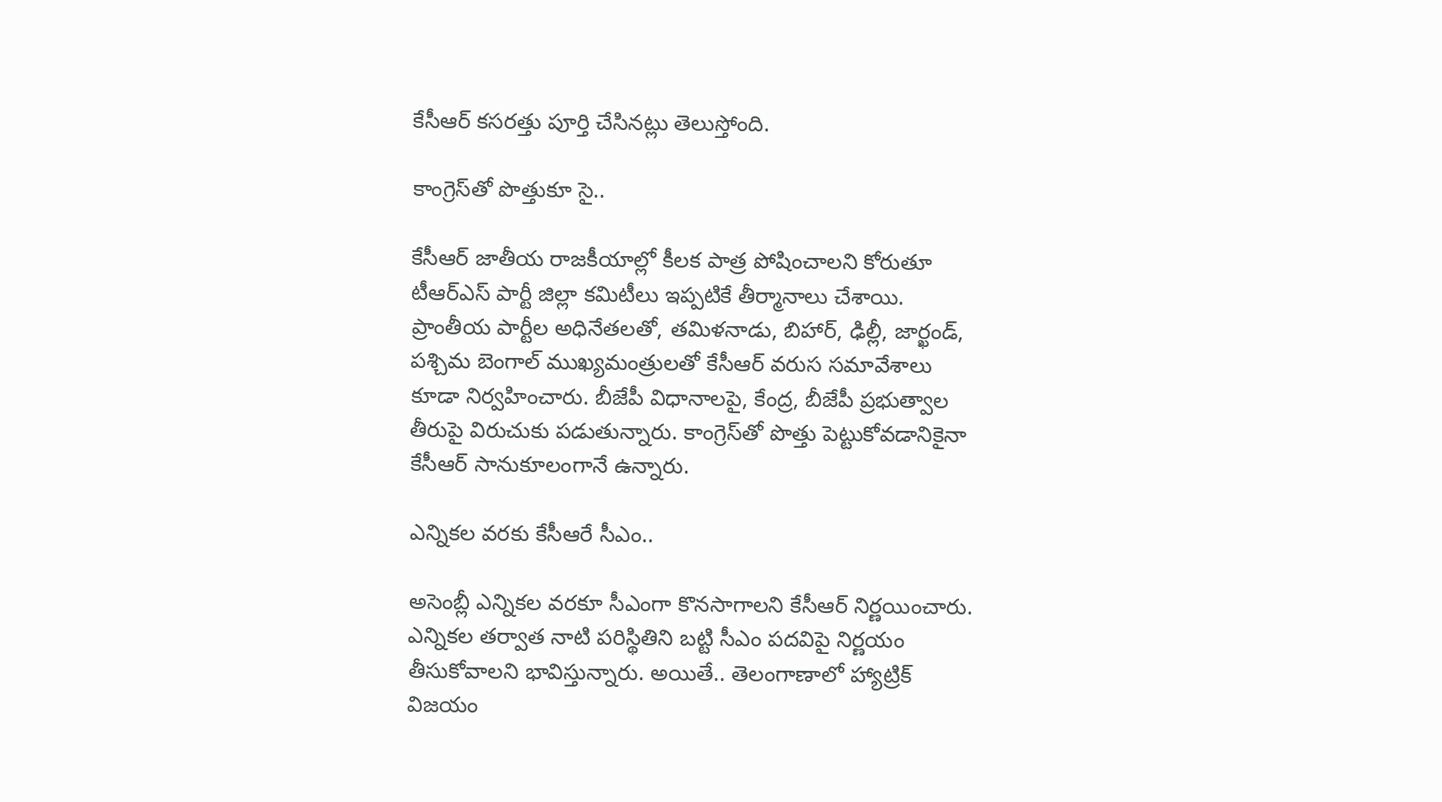కేసీఆర్‌ కసరత్తు పూర్తి చేసినట్లు తెలుస్తోంది.

కాంగ్రెస్‌తో పొత్తుకూ సై..

కేసీఆర్‌ జాతీయ రాజకీయాల్లో కీలక పాత్ర పోషించాలని కోరుతూ టీఆర్‌ఎస్‌ పార్టీ జిల్లా కమిటీలు ఇప్పటికే తీర్మానాలు చేశాయి. ప్రాంతీయ పార్టీల అధినేతలతో, తమిళనాడు, బిహార్‌, ఢిల్లీ, జార్ఖండ్‌, పశ్చిమ బెంగాల్‌ ముఖ్యమంత్రులతో కేసీఆర్‌ వరుస సమావేశాలు కూడా నిర్వహించారు. బీజేపీ విధానాలపై, కేంద్ర, బీజేపీ ప్రభుత్వాల తీరుపై విరుచుకు పడుతున్నారు. కాంగ్రెస్‌తో పొత్తు పెట్టుకోవడానికైనా కేసీఆర్‌ సానుకూలంగానే ఉన్నారు.

ఎన్నికల వరకు కేసీఆరే సీఎం..

అసెంబ్లీ ఎన్నికల వరకూ సీఎంగా కొనసాగాలని కేసీఆర్‌ నిర్ణయించారు. ఎన్నికల తర్వాత నాటి పరిస్థితిని బట్టి సీఎం పదవిపై నిర్ణయం తీసుకోవాలని భావిస్తున్నారు. అయితే.. తెలంగాణాలో హ్యాట్రిక్‌ విజయం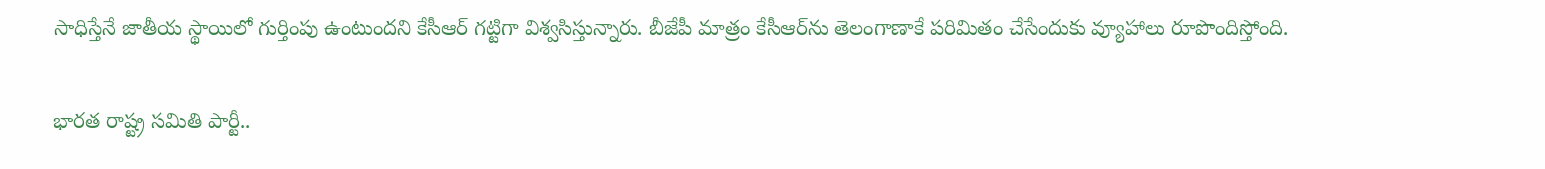సాధిస్తేనే జాతీయ స్థాయిలో గుర్తింపు ఉంటుందని కేసీఆర్‌ గట్టిగా విశ్వసిస్తున్నారు. బీజేపీ మాత్రం కేసీఆర్‌ను తెలంగాణాకే పరిమితం చేసేందుకు వ్యూహాలు రూపొందిస్తోంది.

భారత రాష్ట్ర సమితి పార్టీ..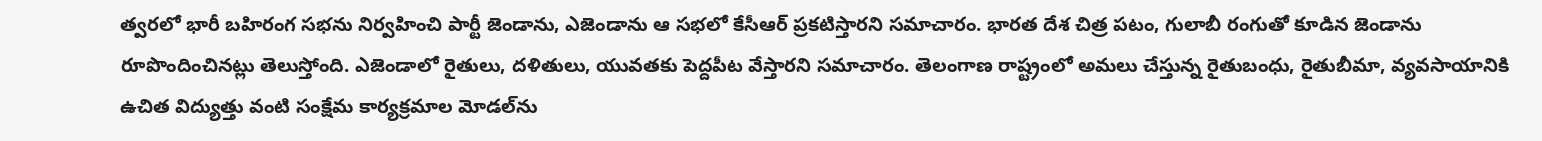త్వరలో భారీ బహిరంగ సభను నిర్వహించి పార్టీ జెండాను, ఎజెండాను ఆ సభలో కేసీఆర్‌ ప్రకటిస్తారని సమాచారం. భారత దేశ చిత్ర పటం, గులాబీ రంగుతో కూడిన జెండాను రూపొందించినట్లు తెలుస్తోంది. ఎజెండాలో రైతులు, దళితులు, యువతకు పెద్దపీట వేస్తారని సమాచారం. తెలంగాణ రాష్ట్రంలో అమలు చేస్తున్న రైతుబంధు, రైతుబీమా, వ్యవసాయానికి ఉచిత విద్యుత్తు వంటి సంక్షేమ కార్యక్రమాల మోడల్‌ను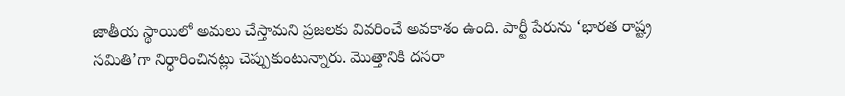జాతీయ స్థాయిలో అమలు చేస్తామని ప్రజలకు వివరించే అవకాశం ఉంది. పార్టీ పేరును ‘భారత రాష్ట్ర సమితి’గా నిర్ధారించినట్లు చెప్పుకుంటున్నారు. మొత్తానికి దసరా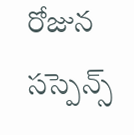రోజున సస్పెన్స్‌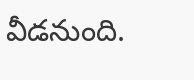వీడనుంది.